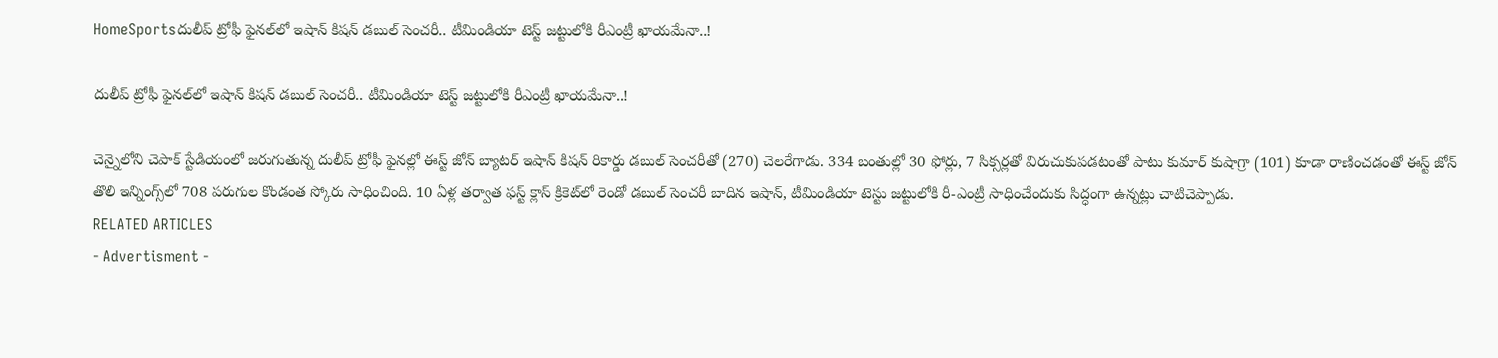HomeSportsదులీప్ ట్రోఫీ ఫైనల్‌లో ఇషాన్ కిషన్ డబుల్ సెంచరీ.. టీమిండియా టెస్ట్ జట్టులోకి రీఎంట్రీ ఖాయమేనా..!

దులీప్ ట్రోఫీ ఫైనల్‌లో ఇషాన్ కిషన్ డబుల్ సెంచరీ.. టీమిండియా టెస్ట్ జట్టులోకి రీఎంట్రీ ఖాయమేనా..!

చెన్నైలోని చెపాక్ స్టేడియంలో జరుగుతున్న దులీప్ ట్రోఫీ ఫైనల్లో ఈస్ట్ జోన్ బ్యాటర్ ఇషాన్ కిషన్ రికార్డు డబుల్ సెంచరీతో (270) చెలరేగాడు. 334 బంతుల్లో 30 ఫోర్లు, 7 సిక్సర్లతో విరుచుకుపడటంతో పాటు కుమార్ కుషాగ్రా (101) కూడా రాణించడంతో ఈస్ట్ జోన్ తొలి ఇన్నింగ్స్‌లో 708 పరుగుల కొండంత స్కోరు సాధించింది. 10 ఏళ్ల తర్వాత ఫస్ట్ క్లాస్ క్రికెట్‌లో రెండో డబుల్ సెంచరీ బాదిన ఇషాన్, టీమిండియా టెస్టు జట్టులోకి రీ-ఎంట్రీ సాధించేందుకు సిద్ధంగా ఉన్నట్లు చాటిచెప్పాడు.
RELATED ARTICLES
- Advertisment -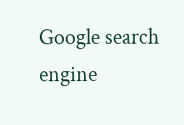Google search engine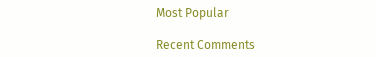Most Popular

Recent Comments